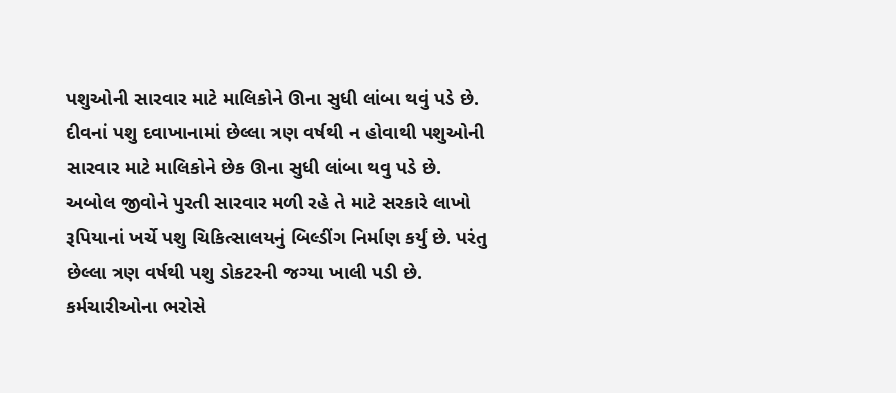પશુઓની સારવાર માટે માલિકોને ઊના સુધી લાંબા થવું પડે છે.
દીવનાં પશુ દવાખાનામાં છેલ્લા ત્રણ વર્ષથી ન હોવાથી પશુઓની સારવાર માટે માલિકોને છેક ઊના સુધી લાંબા થવુ પડે છે. અબોલ જીવોને પુરતી સારવાર મળી રહે તે માટે સરકારે લાખો રૂપિયાનાં ખર્ચે પશુ ચિકિત્સાલયનું બિલ્ડીંગ નિર્માણ કર્યું છે. પરંતુ છેલ્લા ત્રણ વર્ષથી પશુ ડોકટરની જગ્યા ખાલી પડી છે. કર્મચારીઓના ભરોસે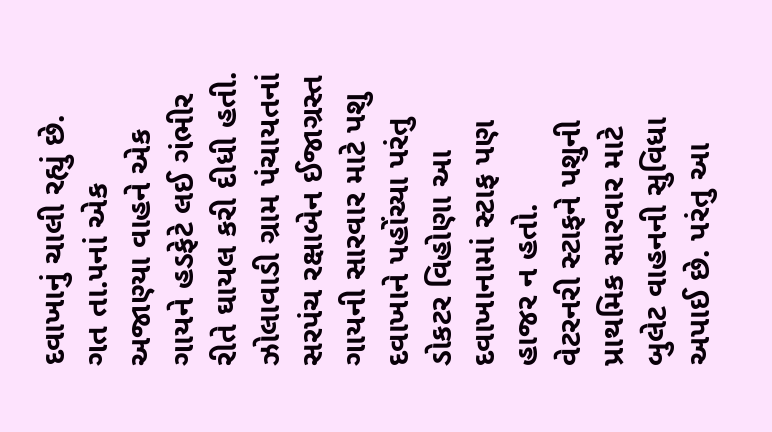દવાખાનું ચાલી રહ્યું છે.
ગત તા.૫નાં એક અજાણ્યા વાહને એક ગાયને હડફેટે લઈ ગંભીર રીતે ઘાયલ કરી દીધી હતી. ઝોલાવાડી ગ્રામ પંચાયતનાં સરપંચ રક્ષાબેન ઈજાગ્રસ્ત ગાયની સારવાર માટે પશુ દવાખાને પહોંચ્યા પરંતુ ડોકટર વિહોણા આ દવાખાનામાં સ્ટાફ પણ હાજર ન હતો.
વેટરનરી સ્ટાફને પશુની પ્રાથમિક સારવાર માટે બુલેટ વાહનની સુવિધા અપાઈ છે. પરંતુ આ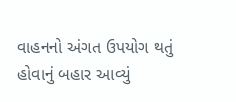વાહનનો અંગત ઉપયોગ થતું હોવાનું બહાર આવ્યું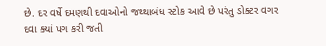છે. દર વર્ષે દમણથી દવાઓનો જથ્થાબંધ સ્ટોક આવે છે પરંતુ ડોક્ટર વગર દવા ક્યાં પગ કરી જતી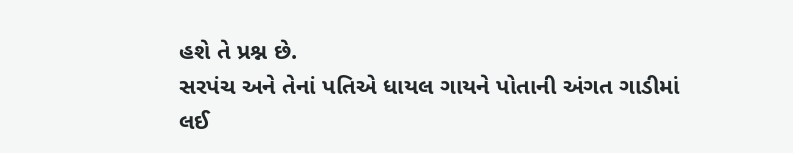હશે તે પ્રશ્ન છે.
સરપંચ અને તેનાં પતિએ ધાયલ ગાયને પોતાની અંગત ગાડીમાં લઈ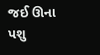જઈ ઊના પશુ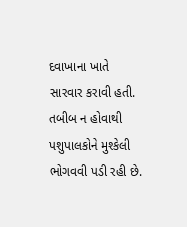દવાખાના ખાતે સારવાર કરાવી હતી. તબીબ ન હોવાથી પશુપાલકોને મુશ્કેલી ભોગવવી પડી રહી છે.